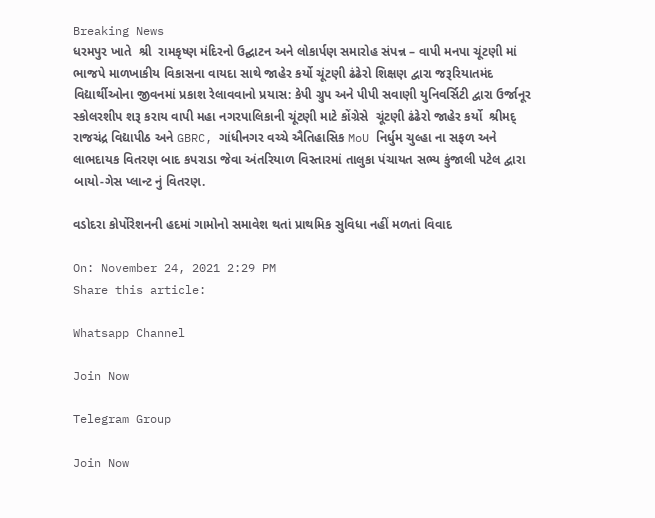Breaking News
ધરમપુર ખાતે  શ્રી  રામકૃષ્ણ મંદિરનો ઉદ્ઘાટન અને લોકાર્પણ સમારોહ સંપન્ન – વાપી મનપા ચૂંટણી માં ભાજપે માળખાકીય વિકાસના વાયદા સાથે જાહેર કર્યો ચૂંટણી ઢંઢેરો શિક્ષણ દ્વારા જરૂરિયાતમંદ વિદ્યાર્થીઓના જીવનમાં પ્રકાશ રેલાવવાનો પ્રયાસ: કેપી ગ્રુપ અને પીપી સવાણી યુનિવર્સિટી દ્વારા ઉર્જાનૂર સ્કોલરશીપ શરૂ કરાય વાપી મહા નગરપાલિકાની ચૂંટણી માટે કોંગ્રેસે  ચૂંટણી ઢંઢેરો જાહેર કર્યો  શ્રીમદ્ રાજચંદ્ર વિદ્યાપીઠ અને GBRC, ગાંધીનગર વચ્ચે ઐતિહાસિક MoU નિર્ધુમ ચુલ્હા ના સફળ અને લાભદાયક વિતરણ બાદ કપરાડા જેવા અંતરિયાળ વિસ્તારમાં તાલુકા પંચાયત સભ્ય કુંજાલી પટેલ દ્વારા બાયો-ગેસ પ્લાન્ટ નું વિતરણ.

વડોદરા કોર્પોરેશનની હદમાં ગામોનો સમાવેશ થતાં પ્રાથમિક સુવિધા નહીં મળતાં વિવાદ

On: November 24, 2021 2:29 PM
Share this article:

Whatsapp Channel

Join Now

Telegram Group

Join Now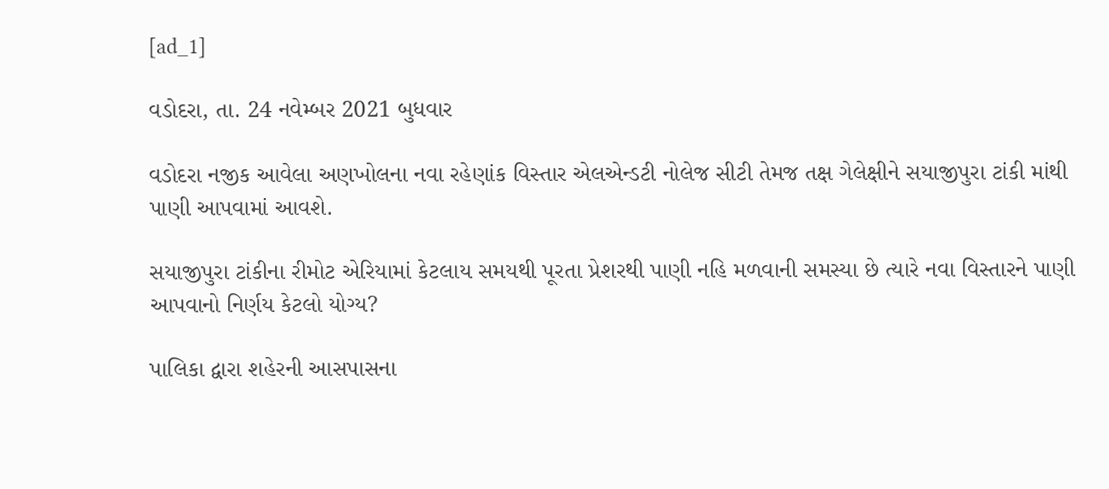[ad_1]

વડોદરા, તા. 24 નવેમ્બર 2021 બુધવાર

વડોદરા નજીક આવેલા અણખોલના નવા રહેણાંક વિસ્તાર એલએન્ડટી નોલેજ સીટી તેમજ તક્ષ ગેલેક્ષીને સયાજીપુરા ટાંકી માંથી પાણી આપવામાં આવશે.

સયાજીપુરા ટાંકીના રીમોટ એરિયામાં કેટલાય સમયથી પૂરતા પ્રેશરથી પાણી નહિ મળવાની સમસ્યા છે ત્યારે નવા વિસ્તારને પાણી આપવાનો નિર્ણય કેટલો યોગ્ય?

પાલિકા દ્વારા શહેરની આસપાસના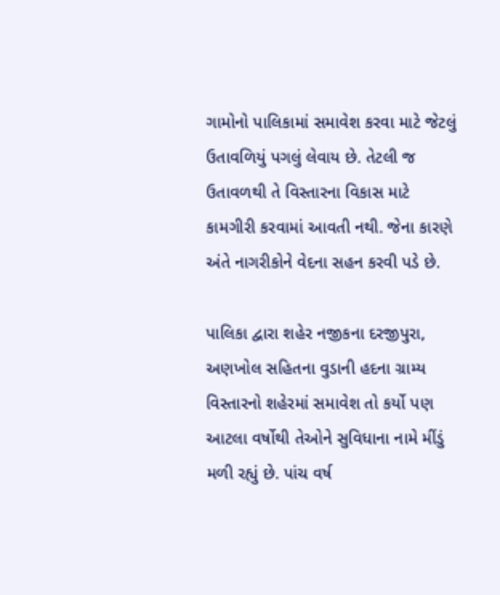ગામોનો પાલિકામાં સમાવેશ કરવા માટે જેટલું ઉતાવળિયું પગલું લેવાય છે. તેટલી જ ઉતાવળથી તે વિસ્તારના વિકાસ માટે કામગીરી કરવામાં આવતી નથી. જેના કારણે અંતે નાગરીકોને વેદના સહન કરવી પડે છે.

પાલિકા દ્વારા શહેર નજીકના દરજીપુરા, અણખોલ સહિતના વુડાની હદના ગ્રામ્ય વિસ્તારનો શહેરમાં સમાવેશ તો કર્યો પણ આટલા વર્ષોથી તેઓને સુવિધાના નામે મીંડું મળી રહ્યું છે. પાંચ વર્ષ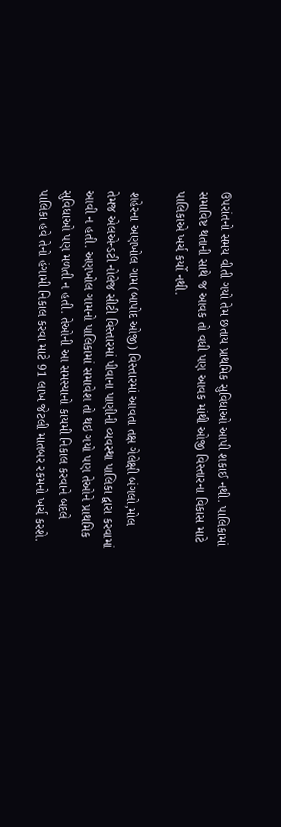ઉપરાંતનો સમય વીતી ગયો તેમ છતાય પ્રાથમિક સુવિધાઓ આપી શકાઈ નથી. પાલિકામાં સમાવિષ્ટ થતાની સાથે જ આવક તો વધી પણ આવક માંથી ઓજી વિસ્તારના વિકાસ માટે પાલિકાએ ખર્ચ કર્યો નથી.

શહેરના અણખોલ ગામ(બાપોદ ઓજી) વિસ્તારમાં આવતા તક્ષ ગેલેક્ષી બંગલો,મોલ તેમજ એલએન્ડટી નોલેજ સીટી વિસ્તારમાં પીવાના પાણીની વ્યવસ્થા પાલિકા દ્વારા કરવામાં આવી ન હતી. અણખોલ ગામનો પાલિકામાં સમાવેશ તો થઇ ગયો પણ તેઓને પ્રાથમિક સુવિધાઓ પણ મળતી ન હતી. તેઓની આ સમસ્યાનો કાયમી નિકાલ કરવાને બદલે પાલિકા હવે તેનો હંગામી નિકાલ કરવા માટે 91 લાખ જેટલી માતબર રકમનો ખર્ચ કરશે.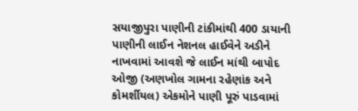સયાજીપુરા પાણીની ટાંકીમાંથી 400 ડાયાની પાણીની લાઈન નેશનલ હાઈવેને અડીને નાખવામાં આવશે જે લાઈન માંથી બાપોદ ઓજી (અણખોલ ગામના રહેણાંક અને કોમર્શીયલ) એકમોને પાણી પૂરું પાડવામાં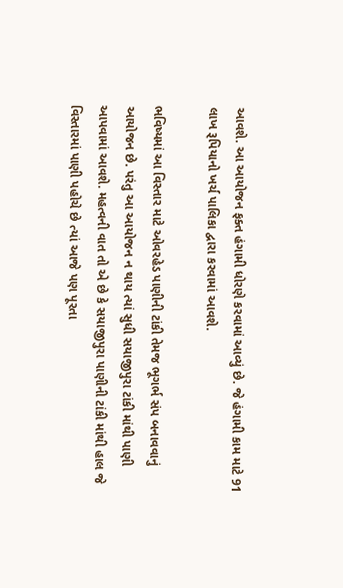આવશે. આ આયોજન ફક્ત હંગામી ધોરણે કરવામાં આવ્યું છે. જે હંગામી કામ માટે 91 લાખ રૂપિયાનો ખર્ચ પાલિકા દ્વારા કરવામાં આવશે.

ભવિષ્યમાં આ વિસ્તાર માટે ઓવરહેડ પાણીની ટાંકી તેમજ ભૂગર્ભ સંપ બનાવવાનું આયોજન છે. પરંતુ આ આયોજન ન થાય ત્યાં સુધી સયાજીપુરા ટાંકી માંથી પાણી આપવામાં આવશે. મહત્વની વાત તો એ છે કે સયાજીપુરા પાણીની ટાંકી માંથી હાલ જે વિસ્તારમાં પાણી પહોચે છે ત્યાં આજે પણ પૂરતા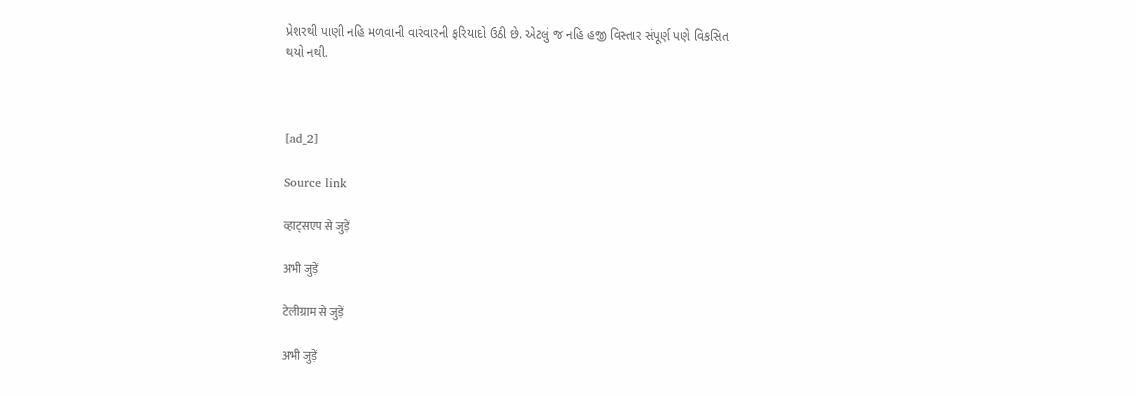પ્રેશરથી પાણી નહિ મળવાની વારંવારની ફરિયાદો ઉઠી છે. એટલું જ નહિ હજી વિસ્તાર સંપૂર્ણ પણે વિકસિત થયો નથી.



[ad_2]

Source link

व्हाट्सएप से जुड़ें

अभी जुड़ें

टेलीग्राम से जुड़ें

अभी जुड़ें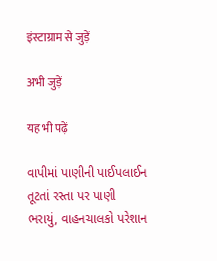इंस्टाग्राम से जुड़ें

अभी जुड़ें

यह भी पढ़ें

વાપીમાં પાણીની પાઈપલાઈન તૂટતાં રસ્તા પર પાણી ભરાયું, વાહનચાલકો પરેશાન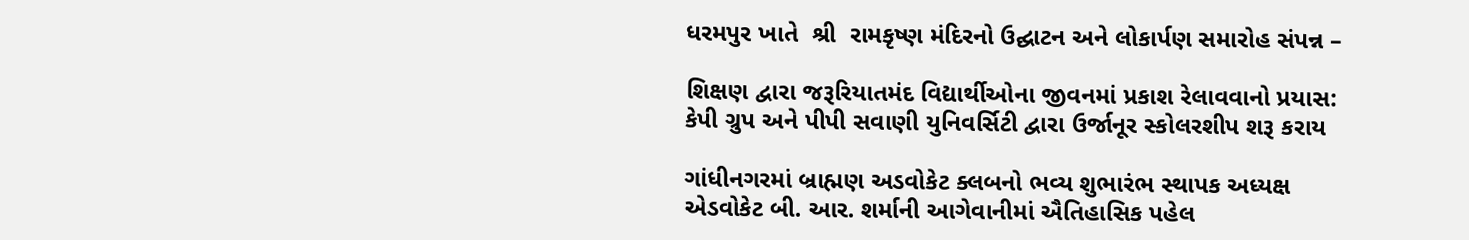ધરમપુર ખાતે  શ્રી  રામકૃષ્ણ મંદિરનો ઉદ્ઘાટન અને લોકાર્પણ સમારોહ સંપન્ન –

શિક્ષણ દ્વારા જરૂરિયાતમંદ વિદ્યાર્થીઓના જીવનમાં પ્રકાશ રેલાવવાનો પ્રયાસ: કેપી ગ્રુપ અને પીપી સવાણી યુનિવર્સિટી દ્વારા ઉર્જાનૂર સ્કોલરશીપ શરૂ કરાય

ગાંધીનગરમાં બ્રાહ્મણ અડવોકેટ ક્લબનો ભવ્ય શુભારંભ સ્થાપક અધ્યક્ષ એડવોકેટ બી. આર. શર્માની આગેવાનીમાં ઐતિહાસિક પહેલ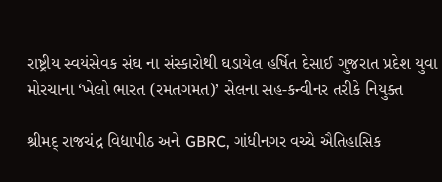રાષ્ટ્રીય સ્વયંસેવક સંઘ ના સંસ્કારોથી ઘડાયેલ હર્ષિત દેસાઈ ગુજરાત પ્રદેશ યુવા મોરચાના ‘ખેલો ભારત (રમતગમત)’ સેલના સહ-કન્વીનર તરીકે નિયુક્ત

શ્રીમદ્ રાજચંદ્ર વિદ્યાપીઠ અને GBRC, ગાંધીનગર વચ્ચે ઐતિહાસિક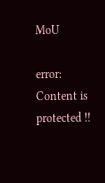MoU

error: Content is protected !!